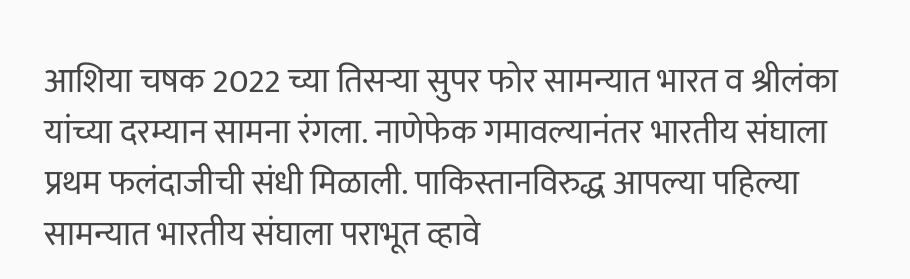आशिया चषक 2022 च्या तिसऱ्या सुपर फोर सामन्यात भारत व श्रीलंका यांच्या दरम्यान सामना रंगला. नाणेफेक गमावल्यानंतर भारतीय संघाला प्रथम फलंदाजीची संधी मिळाली. पाकिस्तानविरुद्ध आपल्या पहिल्या सामन्यात भारतीय संघाला पराभूत व्हावे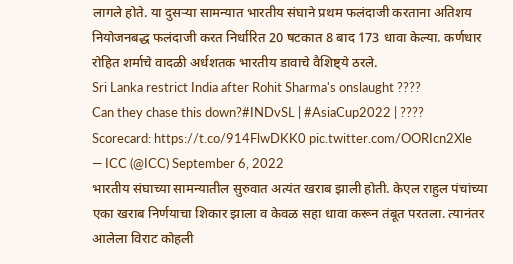लागले होते. या दुसऱ्या सामन्यात भारतीय संघाने प्रथम फलंदाजी करताना अतिशय नियोजनबद्ध फलंदाजी करत निर्धारित 20 षटकात 8 बाद 173 धावा केल्या. कर्णधार रोहित शर्माचे वादळी अर्धशतक भारतीय डावाचे वैशिष्ट्ये ठरले.
Sri Lanka restrict India after Rohit Sharma's onslaught ????
Can they chase this down?#INDvSL | #AsiaCup2022 | ???? Scorecard: https://t.co/914FlwDKK0 pic.twitter.com/OORIcn2Xle
— ICC (@ICC) September 6, 2022
भारतीय संघाच्या सामन्यातील सुरुवात अत्यंत खराब झाली होती. केएल राहुल पंचांच्या एका खराब निर्णयाचा शिकार झाला व केवळ सहा धावा करून तंबूत परतला. त्यानंतर आलेला विराट कोहली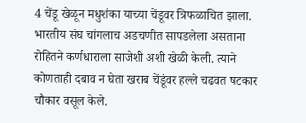4 चेंडू खेळून मधुशंका याच्या चेंडूवर त्रिफळाचित झाला. भारतीय संघ चांगलाच अडचणीत सापडलेला असताना रोहितने कर्णधाराला साजेशी अशी खेळी केली. त्याने कोणताही दबाव न घेता खराब चेंडूंवर हल्ले चढवत षटकार चौकार वसूल केले.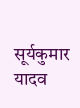सूर्यकुमार यादव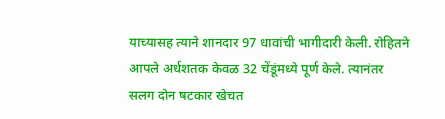याच्यासह त्याने शानदार 97 धावांची भागीदारी केली. रोहितने आपले अर्धशतक केवळ 32 चेंडूंमध्ये पूर्ण केले. त्यानंतर सलग दोन षटकार खेचत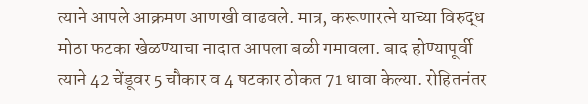त्याने आपले आक्रमण आणखी वाढवले. मात्र, करूणारत्ने याच्या विरुद्ध मोठा फटका खेळण्याचा नादात आपला बळी गमावला. बाद होण्यापूर्वी त्याने 42 चेंडूवर 5 चौकार व 4 षटकार ठोकत 71 धावा केल्या. रोहितनंतर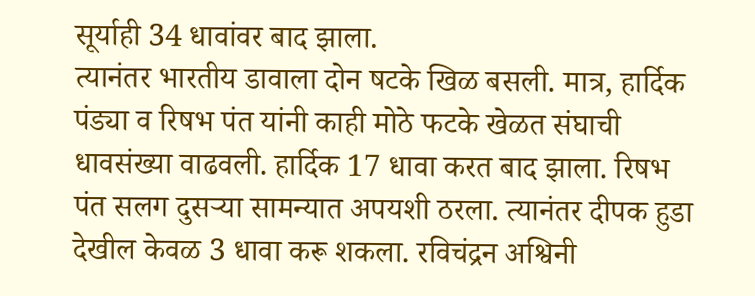सूर्याही 34 धावांवर बाद झाला.
त्यानंतर भारतीय डावाला दोन षटके खिळ बसली. मात्र, हार्दिक पंड्या व रिषभ पंत यांनी काही मोठे फटके खेळत संघाची धावसंख्या वाढवली. हार्दिक 17 धावा करत बाद झाला. रिषभ पंत सलग दुसऱ्या सामन्यात अपयशी ठरला. त्यानंतर दीपक हुडा देखील केवळ 3 धावा करू शकला. रविचंद्रन अश्विनी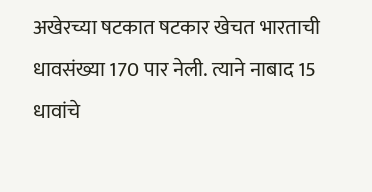अखेरच्या षटकात षटकार खेचत भारताची धावसंख्या 170 पार नेली. त्याने नाबाद 15 धावांचे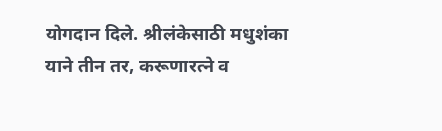योगदान दिले. श्रीलंकेसाठी मधुशंका याने तीन तर, करूणारत्ने व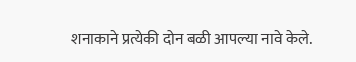शनाकाने प्रत्येकी दोन बळी आपल्या नावे केले.